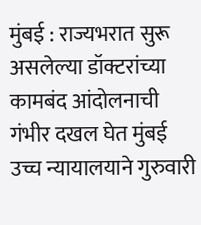मुंबई : राज्यभरात सुरू असलेल्या डॉक्टरांच्या कामबंद आंदोलनाची गंभीर दखल घेत मुंबई उच्च न्यायालयाने गुरुवारी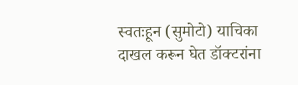स्वतःहून (सुमोटो) याचिका दाखल करून घेत डॉक्टरांना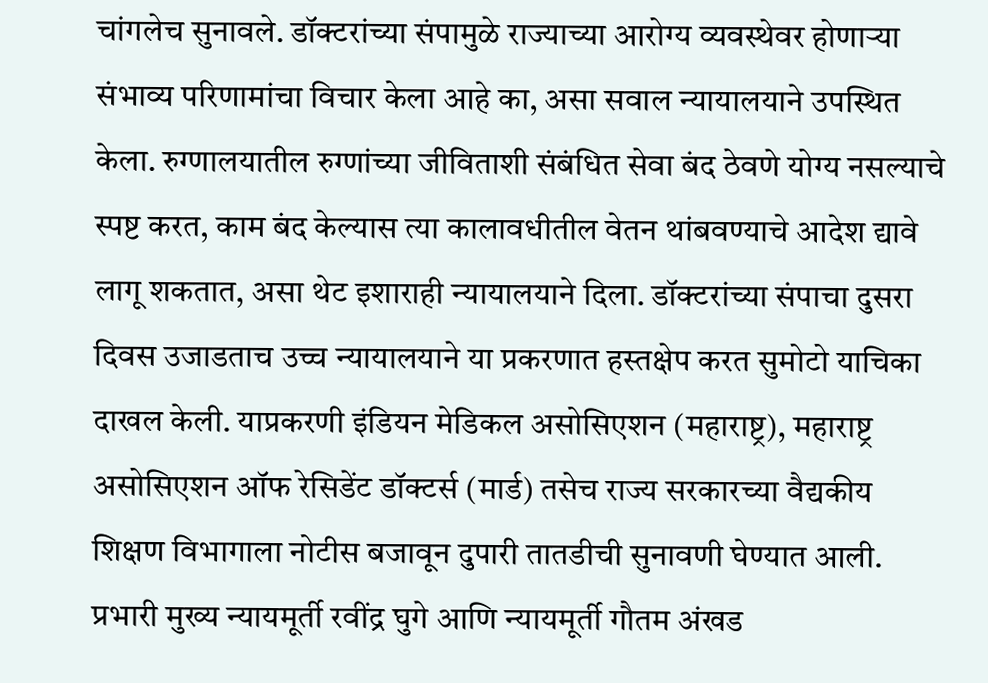चांगलेच सुनावले. डॉक्टरांच्या संपामुळे राज्याच्या आरोग्य व्यवस्थेवर होणाऱ्या संभाव्य परिणामांचा विचार केला आहे का, असा सवाल न्यायालयाने उपस्थित केला. रुग्णालयातील रुग्णांच्या जीविताशी संबंधित सेवा बंद ठेवणे योग्य नसल्याचे स्पष्ट करत, काम बंद केल्यास त्या कालावधीतील वेतन थांबवण्याचे आदेश द्यावे लागू शकतात, असा थेट इशाराही न्यायालयाने दिला. डॉक्टरांच्या संपाचा दुसरा दिवस उजाडताच उच्च न्यायालयाने या प्रकरणात हस्तक्षेप करत सुमोटो याचिका दाखल केली. याप्रकरणी इंडियन मेडिकल असोसिएशन (महाराष्ट्र), महाराष्ट्र असोसिएशन ऑफ रेसिडेंट डॉक्टर्स (मार्ड) तसेच राज्य सरकारच्या वैद्यकीय शिक्षण विभागाला नोटीस बजावून दुपारी तातडीची सुनावणी घेण्यात आली. प्रभारी मुख्य न्यायमूर्ती रवींद्र घुगे आणि न्यायमूर्ती गौतम अंखड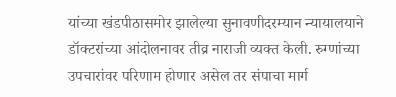यांच्या खंडपीठासमोर झालेल्या सुनावणीदरम्यान न्यायालयाने डॉक्टरांच्या आंदोलनावर तीव्र नाराजी व्यक्त केली. रुग्णांच्या उपचारांवर परिणाम होणार असेल तर संपाचा मार्ग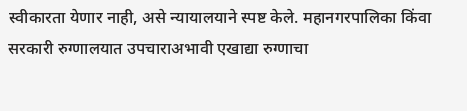स्वीकारता येणार नाही, असे न्यायालयाने स्पष्ट केले. महानगरपालिका किंवा सरकारी रुग्णालयात उपचाराअभावी एखाद्या रुग्णाचा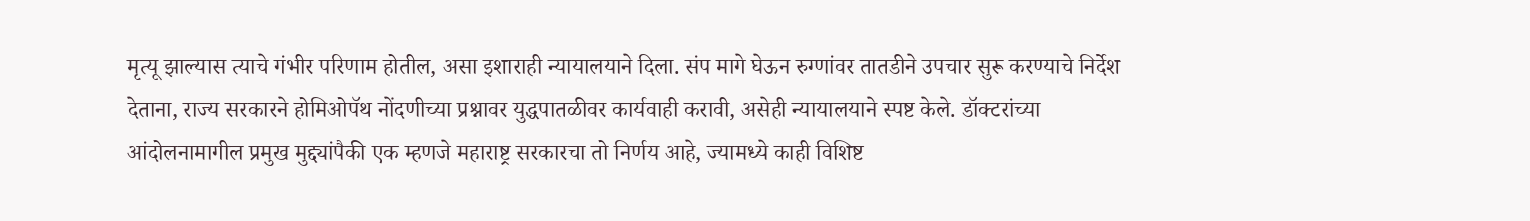मृत्यू झाल्यास त्याचे गंभीर परिणाम होतील, असा इशाराही न्यायालयाने दिला. संप मागे घेऊन रुग्णांवर तातडीने उपचार सुरू करण्याचे निर्देश देताना, राज्य सरकारने होमिओपॅथ नोंदणीच्या प्रश्नावर युद्धपातळीवर कार्यवाही करावी, असेही न्यायालयाने स्पष्ट केले. डॉक्टरांच्या आंदोलनामागील प्रमुख मुद्द्यांपैकी एक म्हणजे महाराष्ट्र सरकारचा तो निर्णय आहे, ज्यामध्ये काही विशिष्ट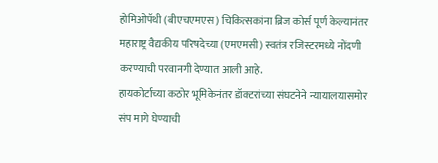होमिओपॅथी (बीएचएमएस) चिकित्सकांना ब्रिज कोर्स पूर्ण केल्यानंतर महाराष्ट्र वैद्यकीय परिषदेच्या (एमएमसी) स्वतंत्र रजिस्टरमध्ये नोंदणी करण्याची परवानगी देण्यात आली आहे.
हायकोर्टाच्या कठोर भूमिकेनंतर डॉक्टरांच्या संघटनेने न्यायालयासमोर संप मागे घेण्याची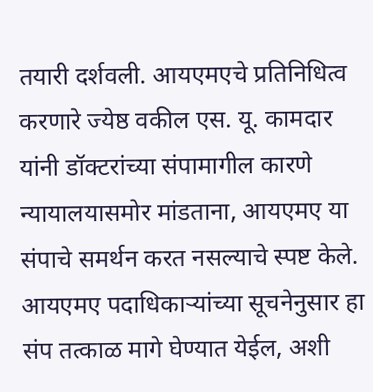तयारी दर्शवली. आयएमएचे प्रतिनिधित्व करणारे ज्येष्ठ वकील एस. यू. कामदार यांनी डॉक्टरांच्या संपामागील कारणे न्यायालयासमोर मांडताना, आयएमए या संपाचे समर्थन करत नसल्याचे स्पष्ट केले. आयएमए पदाधिकाऱ्यांच्या सूचनेनुसार हा संप तत्काळ मागे घेण्यात येईल, अशी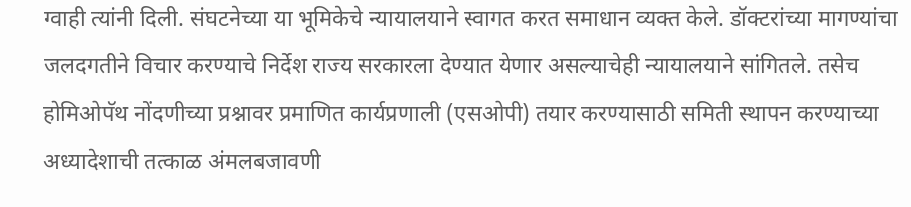ग्वाही त्यांनी दिली. संघटनेच्या या भूमिकेचे न्यायालयाने स्वागत करत समाधान व्यक्त केले. डॉक्टरांच्या मागण्यांचा जलदगतीने विचार करण्याचे निर्देश राज्य सरकारला देण्यात येणार असल्याचेही न्यायालयाने सांगितले. तसेच होमिओपॅथ नोंदणीच्या प्रश्नावर प्रमाणित कार्यप्रणाली (एसओपी) तयार करण्यासाठी समिती स्थापन करण्याच्या अध्यादेशाची तत्काळ अंमलबजावणी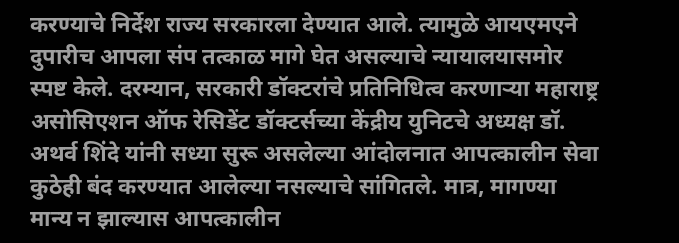करण्याचे निर्देश राज्य सरकारला देण्यात आले. त्यामुळे आयएमएने दुपारीच आपला संप तत्काळ मागे घेत असल्याचे न्यायालयासमोर स्पष्ट केले. दरम्यान, सरकारी डॉक्टरांचे प्रतिनिधित्व करणाऱ्या महाराष्ट्र असोसिएशन ऑफ रेसिडेंट डॉक्टर्सच्या केंद्रीय युनिटचे अध्यक्ष डॉ. अथर्व शिंदे यांनी सध्या सुरू असलेल्या आंदोलनात आपत्कालीन सेवा कुठेही बंद करण्यात आलेल्या नसल्याचे सांगितले. मात्र, मागण्या मान्य न झाल्यास आपत्कालीन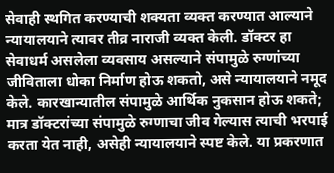सेवाही स्थगित करण्याची शक्यता व्यक्त करण्यात आल्याने न्यायालयाने त्यावर तीव्र नाराजी व्यक्त केली. डॉक्टर हा सेवाधर्म असलेला व्यवसाय असल्याने संपामुळे रुग्णांच्या जीविताला धोका निर्माण होऊ शकतो, असे न्यायालयाने नमूद केले. कारखान्यातील संपामुळे आर्थिक नुकसान होऊ शकते; मात्र डॉक्टरांच्या संपामुळे रुग्णाचा जीव गेल्यास त्याची भरपाई करता येत नाही, असेही न्यायालयाने स्पष्ट केले. या प्रकरणात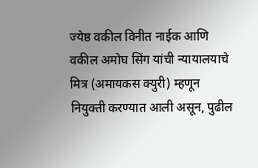ज्येष्ठ वकील विनीत नाईक आणि वकील अमोघ सिंग यांची न्यायालयाचे मित्र (अमायकस क्युरी) म्हणून नियुक्ती करण्यात आली असून, पुढील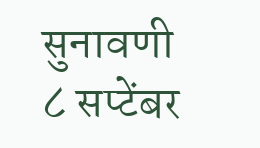सुनावणी ८ सप्टेंबर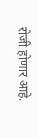रोजी होणार आहे.